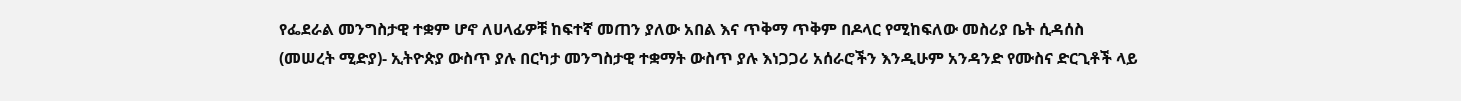የፌደራል መንግስታዊ ተቋም ሆኖ ለሀላፊዎቹ ከፍተኛ መጠን ያለው አበል እና ጥቅማ ጥቅም በዶላር የሚከፍለው መስሪያ ቤት ሲዳሰስ
(መሠረት ሚድያ)- ኢትዮጵያ ውስጥ ያሉ በርካታ መንግስታዊ ተቋማት ውስጥ ያሉ እነጋጋሪ አሰራሮችን እንዲሁም አንዳንድ የሙስና ድርጊቶች ላይ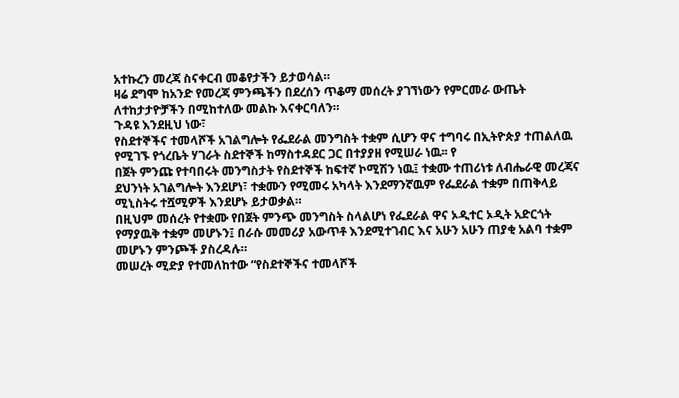አተኩረን መረጃ ስናቀርብ መቆየታችን ይታወሳል።
ዛሬ ደግሞ ከአንድ የመረጃ ምንጫችን በደረሰን ጥቆማ መሰረት ያገኘነውን የምርመራ ውጤት ለተከታታዮቻችን በሚከተለው መልኩ እናቀርባለን።
ጉዳዩ እንደዚህ ነው፣
የስደተኞችና ተመላሾች አገልግሎት የፌደራል መንግስት ተቋም ሲሆን ዋና ተግባሩ በኢትዮጵያ ተጠልለዉ የሚገኙ የጎረቤት ሃገራት ስደተኞች ከማስተዳደር ጋር በተያያዘ የሚሠራ ነዉ፡፡ የ
በጀት ምንጩ የተባበሩት መንግስታት የስደተኞች ከፍተኛ ኮሚሽን ነዉ፤ ተቋሙ ተጠሪነቱ ለብሔራዊ መረጃና ደህንነት አገልግሎት እንደሆነ፣ ተቋሙን የሚመሩ አካላት እንደማንኛዉም የፌደራል ተቋም በጠቅላይ ሚኒስትሩ ተሿሚዎች እንደሆኑ ይታወቃል።
በዚህም መሰረት የተቋሙ የበጀት ምንጭ መንግስት ስላልሆነ የፌደራል ዋና ኦዲተር ኦዲት አድርጎት የማያዉቅ ተቋም መሆኑን፤ በራሱ መመሪያ አውጥቶ እንደሚተገብር እና አሁን አሁን ጠያቂ አልባ ተቋም መሆኑን ምንጮች ያስረዳሉ።
መሠረት ሚድያ የተመለከተው “የስደተኞችና ተመላሾች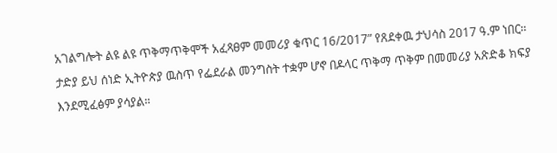አገልግሎት ልዩ ልዩ ጥቅማጥቅሞች አፈጻፀም መመሪያ ቁጥር 16/2017” የጸደቀዉ ታህሳስ 2017 ዓ.ም ነበር። ታድያ ይህ ሰነድ ኢትዮጵያ ዉስጥ የፌደራል መንግስት ተቋም ሆኖ በዶላር ጥቅማ ጥቅም በመመሪያ አጽድቆ ክፍያ እንደሚፈፅም ያሳያል።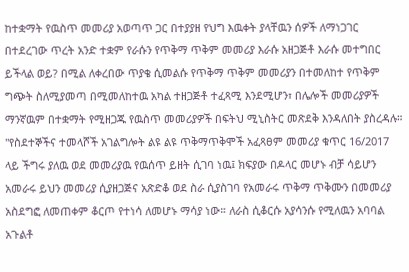ከተቋማት የዉስጥ መመሪያ አወጣጥ ጋር በተያያዘ የህግ እዉቀት ያላቸዉን ሰዎች ለማነጋገር በተደረገው ጥረት አንድ ተቋም የራሱን የጥቅማ ጥቅም መመሪያ እራሱ አዘጋጅቶ እራሱ መተግበር ይችላል ወይ? በሚል ለቀረበው ጥያቄ ሲመልሱ የጥቅማ ጥቅም መመሪያን በተመለከተ የጥቅም ግጭት ስለሚያመጣ በሚመለከተዉ አካል ተዘጋጅቶ ተፈጻሚ እንደሚሆን፣ በሌሎች መመሪያዎች ማንኛዉም በተቋማት የሚዘጋጁ የዉስጥ መመሪያዎች በፍትህ ሚኒስትር መጽደቅ እንዳለበት ያስረዳሉ።
"የስደተኞችና ተመላሾች አገልግሎት ልዩ ልዩ ጥቅማጥቅሞች አፈጻፀም መመሪያ ቁጥር 16/2017 ላይ ችግሩ ያለዉ ወደ መመሪያዉ የዉሰጥ ይዘት ሲገባ ነዉ፤ ክፍያው በዶላር መሆኑ ብቻ ሳይሆን አመራሩ ይህን መመሪያ ሲያዘጋጅና አጽድቆ ወደ ስራ ሲያስገባ የአመራሩ ጥቅማ ጥቅሙን በመመሪያ አስደግፎ ለመጠቀም ቆርጦ የተነሳ ለመሆኑ ማሳያ ነው። ለራስ ሲቆርሱ አያሳንሱ የሚለዉን አባባል አጉልቶ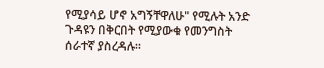የሚያሳይ ሆኖ አግኝቸዋለሁ" የሚሉት አንድ ጉዳዩን በቅርበት የሚያውቁ የመንግስት ሰራተኛ ያስረዳሉ።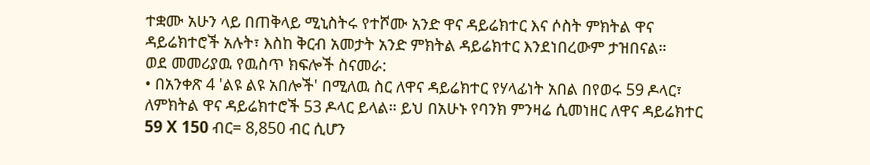ተቋሙ አሁን ላይ በጠቅላይ ሚኒስትሩ የተሾሙ አንድ ዋና ዳይሬክተር እና ሶስት ምክትል ዋና ዳይሬክተሮች አሉት፣ እስከ ቅርብ አመታት አንድ ምክትል ዳይሬክተር እንደነበረውም ታዝበናል።
ወደ መመሪያዉ የዉስጥ ክፍሎች ስናመራ:
• በአንቀጽ 4 'ልዩ ልዩ አበሎች' በሚለዉ ስር ለዋና ዳይሬክተር የሃላፊነት አበል በየወሩ 59 ዶላር፣ ለምክትል ዋና ዳይሬክተሮች 53 ዶላር ይላል። ይህ በአሁኑ የባንክ ምንዛሬ ሲመነዘር ለዋና ዳይሬክተር 59 X 150 ብር= 8,850 ብር ሲሆን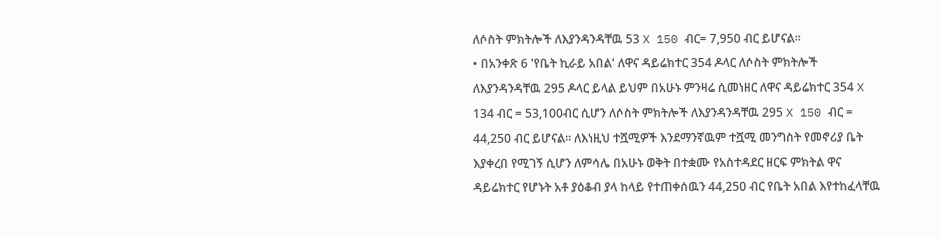ለሶስት ምክትሎች ለእያንዳንዳቸዉ 53 X 150 ብር= 7,950 ብር ይሆናል፡፡
• በአንቀጽ 6 'የቤት ኪራይ አበል' ለዋና ዳይሬክተር 354 ዶላር ለሶስት ምክትሎች ለእያንዳንዳቸዉ 295 ዶላር ይላል ይህም በአሁኑ ምንዛሬ ሲመነዘር ለዋና ዳይሬክተር 354 X 134 ብር = 53,100ብር ሲሆን ለሶስት ምክትሎች ለእያንዳንዳቸዉ 295 X 150 ብር = 44,250 ብር ይሆናል፡፡ ለእነዚህ ተሿሚዎች እንደማንኛዉም ተሿሚ መንግስት የመኖሪያ ቤት እያቀረበ የሚገኝ ሲሆን ለምሳሌ በአሁኑ ወቅት በተቋሙ የአስተዳደር ዘርፍ ምክትል ዋና ዳይሬክተር የሆኑት አቶ ያዕቆብ ያላ ከላይ የተጠቀሰዉን 44,250 ብር የቤት አበል እየተከፈላቸዉ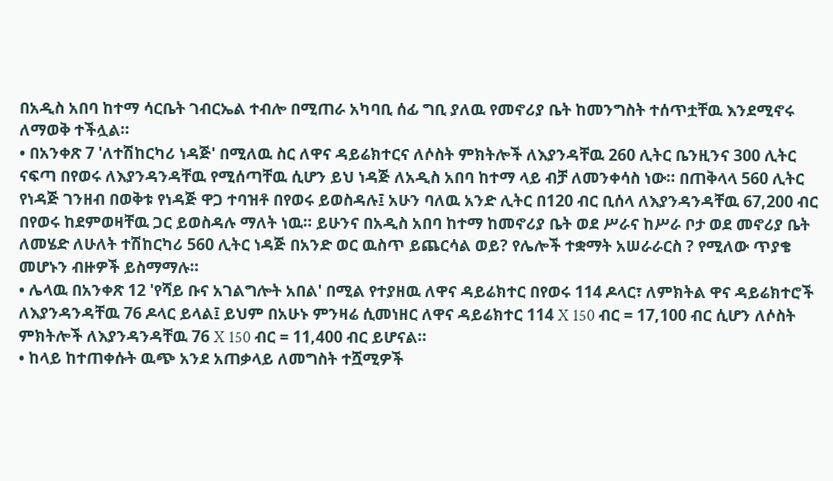በአዲስ አበባ ከተማ ሳርቤት ገብርኤል ተብሎ በሚጠራ አካባቢ ሰፊ ግቢ ያለዉ የመኖሪያ ቤት ከመንግስት ተሰጥቷቸዉ እንደሚኖሩ ለማወቅ ተችሏል።
• በአንቀጽ 7 'ለተሽከርካሪ ነዳጅ' በሚለዉ ስር ለዋና ዳይሬክተርና ለሶስት ምክትሎች ለእያንዳቸዉ 260 ሊትር ቤንዚንና 300 ሊትር ናፍጣ በየወሩ ለእያንዳንዳቸዉ የሚሰጣቸዉ ሲሆን ይህ ነዳጅ ለአዲስ አበባ ከተማ ላይ ብቻ ለመንቀሳስ ነው። በጠቅላላ 560 ሊትር የነዳጅ ገንዘብ በወቅቱ የነዳጅ ዋጋ ተባዝቶ በየወሩ ይወስዳሉ፤ አሁን ባለዉ አንድ ሊትር በ120 ብር ቢሰላ ለእያንዳንዳቸዉ 67,200 ብር በየወሩ ከደምወዛቸዉ ጋር ይወስዳሉ ማለት ነዉ። ይሁንና በአዲስ አበባ ከተማ ከመኖሪያ ቤት ወደ ሥራና ከሥራ ቦታ ወደ መኖሪያ ቤት ለመሄድ ለሁለት ተሽከርካሪ 560 ሊትር ነዳጅ በአንድ ወር ዉስጥ ይጨርሳል ወይ? የሌሎች ተቋማት አሠራራርስ ? የሚለው ጥያቄ መሆኑን ብዙዎች ይስማማሉ።
• ሌላዉ በአንቀጽ 12 'የሻይ ቡና አገልግሎት አበል' በሚል የተያዘዉ ለዋና ዳይሬክተር በየወሩ 114 ዶላር፣ ለምክትል ዋና ዳይሬክተሮች ለእያንዳንዳቸዉ 76 ዶላር ይላል፤ ይህም በአሁኑ ምንዛሬ ሲመነዘር ለዋና ዳይሬክተር 114 X 150 ብር = 17,100 ብር ሲሆን ለሶስት ምክትሎች ለእያንዳንዳቸዉ 76 X 150 ብር = 11,400 ብር ይሆናል።
• ከላይ ከተጠቀሱት ዉጭ አንደ አጠቃላይ ለመግስት ተሿሚዎች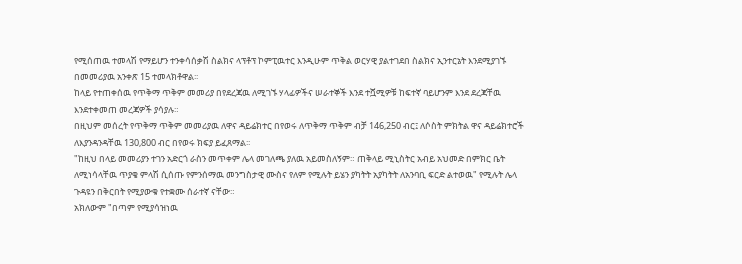የሚሰጠዉ ተመላሽ የማይሆን ተንቀሳሰቃሽ ስልክና ላፕቶፕ ኮምፒዉተር እንዲሁም ጥቅል ወርሃዊ ያልተገደበ ስልክና ኢንተርኔት እንደሚያገኙ በመመሪያዉ አንቀጽ 15 ተመላክቶዋል፡፡
ከላይ የተጠቀሰዉ የጥቅማ ጥቅም መመሪያ በየደረጃዉ ለሚገኙ ሃላፊዎችና ሠራተኞች እንደ ተሿሚዎቹ ከፍተኛ ባይሆንም እንደ ደረጃቸዉ እንደተቀመጠ መረጃዎች ያሳያሉ።
በዚህም መሰረት የጥቅማ ጥቅም መመሪያዉ ለዋና ዳይሬክተር በየወሩ ለጥቅማ ጥቅም ብቻ 146,250 ብር፤ ለሶስት ምክትል ዋና ዳይሬክተሮች ለእያንዳንዳቸዉ 130,800 ብር በየወሩ ክፍያ ይፈጸማል፡፡
"ከዚህ በላይ መመሪያን ተገን አድርጎ ራስን መጥቀም ሌላ መገለጫ ያለዉ አይመስለኝም። ጠቅላይ ሚኒስትር አብይ አህመድ በምክር ቤት ለሚነሳላቸዉ ጥያቄ ምላሽ ሲሰጡ የምንሰማዉ መንግስታዊ ሙስና የለም የሚሉት ይሄን ያካትት አያካትት ለአንባቢ ፍርድ ልተወዉ" የሚሉት ሌላ ጉዳዩን በቅርበት የሚያውቁ የተቋሙ ሰራተኛ ናቸው።
አክለውም "በጣም የሚያሳዝነዉ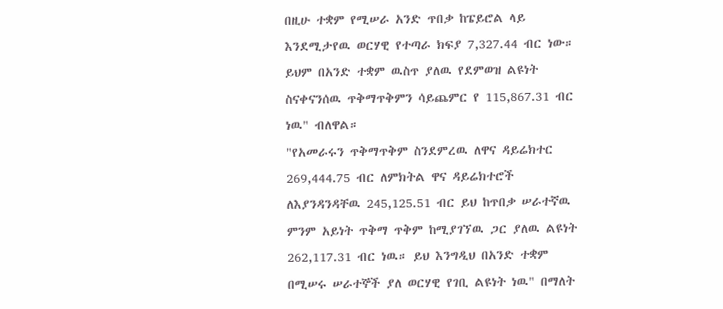በዚሁ ተቋም የሚሠራ አንድ ጥበቃ ከፔይሮል ላይ እንደሚታየዉ ወርሃዊ የተጣራ ክፍያ 7,327.44 ብር ነው። ይህም በአንድ ተቋም ዉስጥ ያለዉ የደምወዝ ልዩነት ስናቀናንሰዉ ጥቅማጥቅምን ሳይጨምር የ 115,867.31 ብር ነዉ" ብለዋል።
"የአመራሩን ጥቅማጥቅም ስንደምረዉ ለዋና ዳይሬክተር 269,444.75 ብር ለምክትል ዋና ዳይሬክተሮች ለእያንዳንዳቸዉ 245,125.51 ብር ይህ ከጥበቃ ሠራተኛዉ ምንም አይነት ጥቅማ ጥቅም ከሚያገኘዉ ጋር ያለዉ ልዩነት 262,117.31 ብር ነዉ። ይህ እንግዲህ በአንድ ተቋም በሚሠሩ ሠራተኞች ያለ ወርሃዊ የገቢ ልዩነት ነዉ" በማለት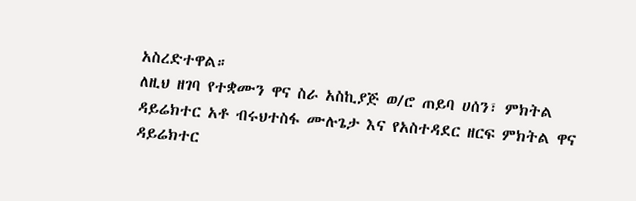አስረድተዋል።
ለዚህ ዘገባ የተቋሙን ዋና ስራ አስኪያጅ ወ/ሮ ጠይባ ሀሰን፣ ምክትል ዳይሬክተር አቶ ብሩህተስፋ ሙሉጌታ እና የአስተዳደር ዘርፍ ምክትል ዋና ዳይሬክተር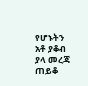የሆኑትን አቶ ያቆብ ያላ መረጃ ጠይቆ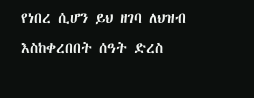የነበረ ሲሆን ይህ ዘገባ ለህዝብ እስከቀረበበት ሰዓት ድረስ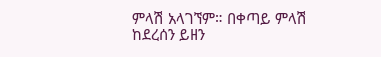ምላሽ አላገኘም። በቀጣይ ምላሽ ከደረሰን ይዘን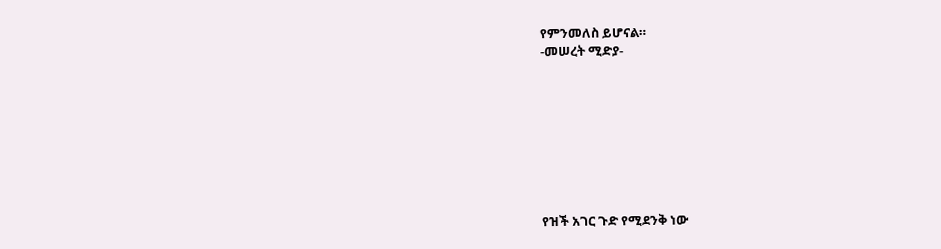የምንመለስ ይሆናል።
-መሠረት ሚድያ-








የዝች አገር ጉድ የሚደንቅ ነው